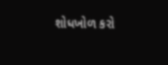શોધખોળ કરો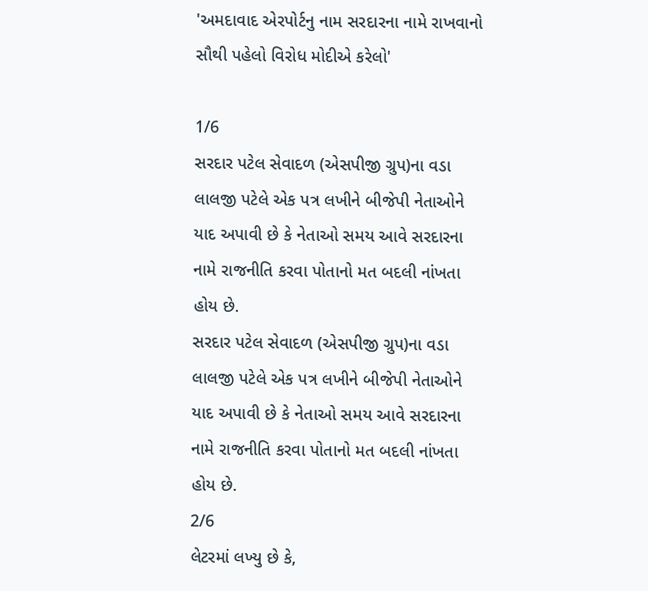'અમદાવાદ એરપોર્ટનુ નામ સરદારના નામે રાખવાનો સૌથી પહેલો વિરોધ મોદીએ કરેલો'

1/6
સરદાર પટેલ સેવાદળ (એસપીજી ગ્રુપ)ના વડા લાલજી પટેલે એક પત્ર લખીને બીજેપી નેતાઓને યાદ અપાવી છે કે નેતાઓ સમય આવે સરદારના નામે રાજનીતિ કરવા પોતાનો મત બદલી નાંખતા હોય છે.
સરદાર પટેલ સેવાદળ (એસપીજી ગ્રુપ)ના વડા લાલજી પટેલે એક પત્ર લખીને બીજેપી નેતાઓને યાદ અપાવી છે કે નેતાઓ સમય આવે સરદારના નામે રાજનીતિ કરવા પોતાનો મત બદલી નાંખતા હોય છે.
2/6
લેટરમાં લખ્યુ છે કે,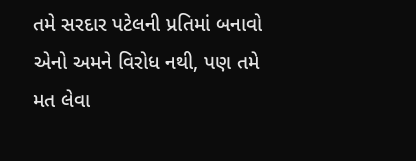તમે સરદાર પટેલની પ્રતિમાં બનાવો એનો અમને વિરોધ નથી, પણ તમે મત લેવા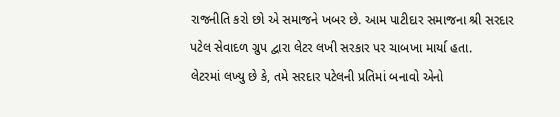રાજનીતિ કરો છો એ સમાજને ખબર છે. આમ પાટીદાર સમાજના શ્રી સરદાર પટેલ સેવાદળ ગ્રુપ દ્વારા લેટર લખી સરકાર પર ચાબખા માર્યા હતા.
લેટરમાં લખ્યુ છે કે, તમે સરદાર પટેલની પ્રતિમાં બનાવો એનો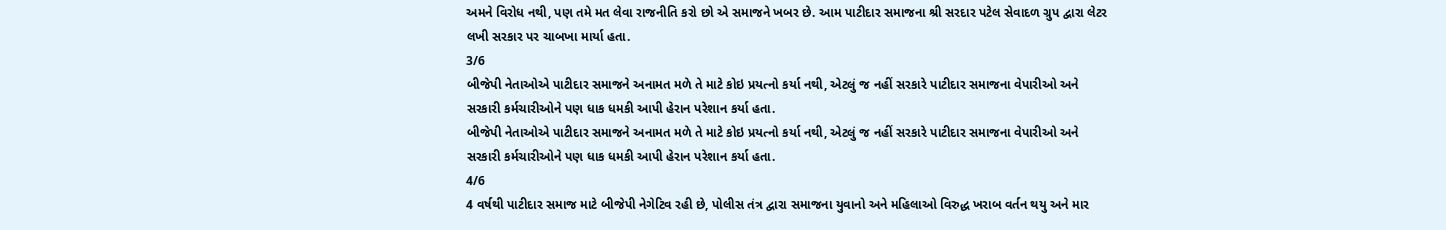અમને વિરોધ નથી, પણ તમે મત લેવા રાજનીતિ કરો છો એ સમાજને ખબર છે. આમ પાટીદાર સમાજના શ્રી સરદાર પટેલ સેવાદળ ગ્રુપ દ્વારા લેટર લખી સરકાર પર ચાબખા માર્યા હતા.
3/6
બીજેપી નેતાઓએ પાટીદાર સમાજને અનામત મળે તે માટે કોઇ પ્રયત્નો કર્યા નથી, એટલું જ નહીં સરકારે પાટીદાર સમાજના વેપારીઓ અને સરકારી કર્મચારીઓને પણ ધાક ધમકી આપી હેરાન પરેશાન કર્યા હતા.
બીજેપી નેતાઓએ પાટીદાર સમાજને અનામત મળે તે માટે કોઇ પ્રયત્નો કર્યા નથી, એટલું જ નહીં સરકારે પાટીદાર સમાજના વેપારીઓ અને સરકારી કર્મચારીઓને પણ ધાક ધમકી આપી હેરાન પરેશાન કર્યા હતા.
4/6
4 વર્ષથી પાટીદાર સમાજ માટે બીજેપી નેગેટિવ રહી છે, પોલીસ તંત્ર દ્વારા સમાજના યુવાનો અને મહિલાઓ વિરુદ્ધ ખરાબ વર્તન થયુ અને માર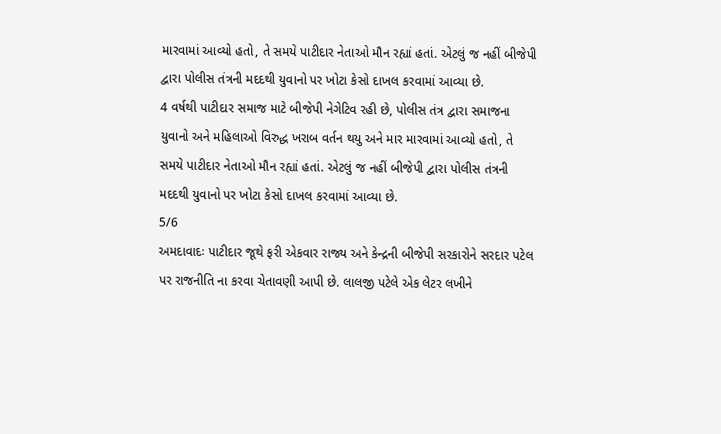મારવામાં આવ્યો હતો, તે સમયે પાટીદાર નેતાઓ મૌન રહ્યાં હતાં. એટલું જ નહીં બીજેપી દ્વારા પોલીસ તંત્રની મદદથી યુવાનો પર ખોટા કેસો દાખલ કરવામાં આવ્યા છે.
4 વર્ષથી પાટીદાર સમાજ માટે બીજેપી નેગેટિવ રહી છે, પોલીસ તંત્ર દ્વારા સમાજના યુવાનો અને મહિલાઓ વિરુદ્ધ ખરાબ વર્તન થયુ અને માર મારવામાં આવ્યો હતો, તે સમયે પાટીદાર નેતાઓ મૌન રહ્યાં હતાં. એટલું જ નહીં બીજેપી દ્વારા પોલીસ તંત્રની મદદથી યુવાનો પર ખોટા કેસો દાખલ કરવામાં આવ્યા છે.
5/6
અમદાવાદઃ પાટીદાર જૂથે ફરી એકવાર રાજ્ય અને કેન્દ્રની બીજેપી સરકારોને સરદાર પટેલ પર રાજનીતિ ના કરવા ચેતાવણી આપી છે. લાલજી પટેલે એક લેટર લખીને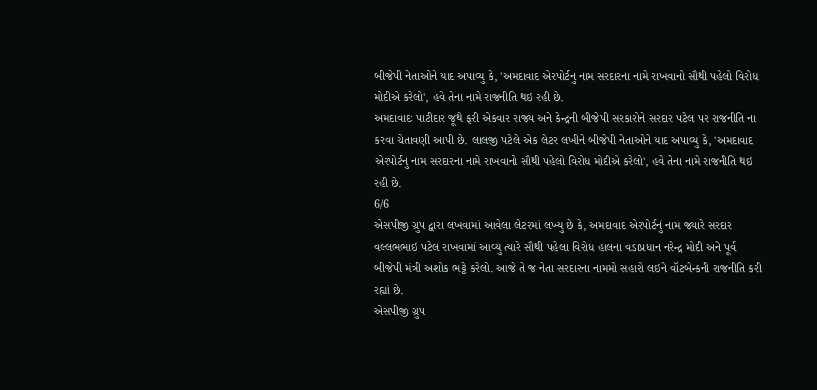બીજેપી નેતાઓને યાદ અપાવ્યુ કે, 'અમદાવાદ એરપોર્ટનુ નામ સરદારના નામે રાખવાનો સૌથી પહેલો વિરોધ મોદીએ કરેલો', હવે તેના નામે રાજનીતિ થઇ રહી છે.
અમદાવાદઃ પાટીદાર જૂથે ફરી એકવાર રાજ્ય અને કેન્દ્રની બીજેપી સરકારોને સરદાર પટેલ પર રાજનીતિ ના કરવા ચેતાવણી આપી છે. લાલજી પટેલે એક લેટર લખીને બીજેપી નેતાઓને યાદ અપાવ્યુ કે, 'અમદાવાદ એરપોર્ટનુ નામ સરદારના નામે રાખવાનો સૌથી પહેલો વિરોધ મોદીએ કરેલો', હવે તેના નામે રાજનીતિ થઇ રહી છે.
6/6
એસપીજી ગ્રુપ દ્વારા લખવામાં આવેલા લેટરમાં લખ્યુ છે કે, અમદાવાદ એરપોર્ટનું નામ જ્યારે સરદાર વલ્લભભાઇ પટેલ રાખવામાં આવ્યુ ત્યારે સૌથી પહેલા વિરોધ હાલના વડાપ્રધાન નરેન્દ્ર મોદી અને પૂર્વ બીજેપી મંત્રી અશોક ભટ્ટે કરેલો. આજે તે જ નેતા સરદારના નામમો સહારો લઇને વૉટબેન્કની રાજનીતિ કરી રહ્યાં છે.
એસપીજી ગ્રુપ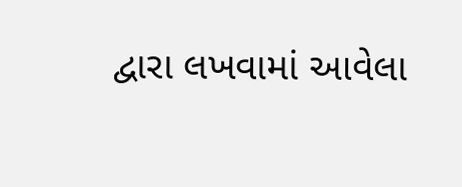દ્વારા લખવામાં આવેલા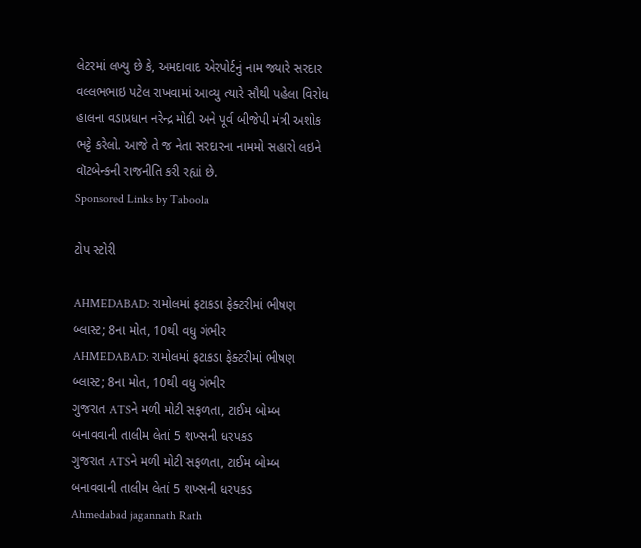લેટરમાં લખ્યુ છે કે, અમદાવાદ એરપોર્ટનું નામ જ્યારે સરદાર વલ્લભભાઇ પટેલ રાખવામાં આવ્યુ ત્યારે સૌથી પહેલા વિરોધ હાલના વડાપ્રધાન નરેન્દ્ર મોદી અને પૂર્વ બીજેપી મંત્રી અશોક ભટ્ટે કરેલો. આજે તે જ નેતા સરદારના નામમો સહારો લઇને વૉટબેન્કની રાજનીતિ કરી રહ્યાં છે.
Sponsored Links by Taboola

ટોપ સ્ટોરી

AHMEDABAD: રામોલમાં ફટાકડા ફેક્ટરીમાં ભીષણ બ્લાસ્ટ; 8ના મોત, 10થી વધુ ગંભીર
AHMEDABAD: રામોલમાં ફટાકડા ફેક્ટરીમાં ભીષણ બ્લાસ્ટ; 8ના મોત, 10થી વધુ ગંભીર
ગુજરાત ATSને મળી મોટી સફળતા, ટાઈમ બોમ્બ બનાવવાની તાલીમ લેતાં 5 શખ્સની ધરપકડ
ગુજરાત ATSને મળી મોટી સફળતા, ટાઈમ બોમ્બ બનાવવાની તાલીમ લેતાં 5 શખ્સની ધરપકડ
Ahmedabad jagannath Rath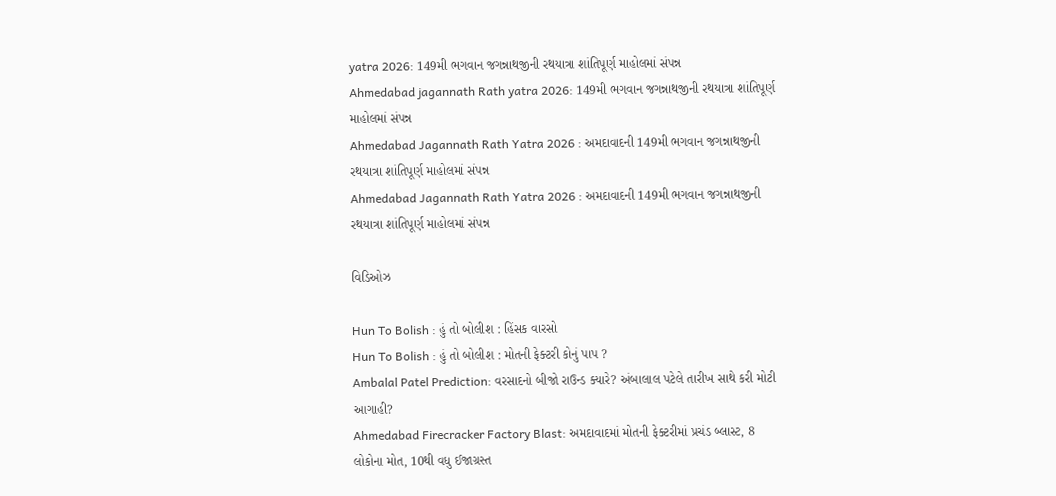yatra 2026: 149મી ભગવાન જગન્નાથજીની રથયાત્રા શાંતિપૂર્ણ માહોલમાં સંપન્ન
Ahmedabad jagannath Rath yatra 2026: 149મી ભગવાન જગન્નાથજીની રથયાત્રા શાંતિપૂર્ણ માહોલમાં સંપન્ન
Ahmedabad Jagannath Rath Yatra 2026 : અમદાવાદની 149મી ભગવાન જગન્નાથજીની રથયાત્રા શાંતિપૂર્ણ માહોલમાં સંપન્ન
Ahmedabad Jagannath Rath Yatra 2026 : અમદાવાદની 149મી ભગવાન જગન્નાથજીની રથયાત્રા શાંતિપૂર્ણ માહોલમાં સંપન્ન

વિડિઓઝ

Hun To Bolish : હું તો બોલીશ : હિંસક વારસો
Hun To Bolish : હું તો બોલીશ : મોતની ફેક્ટરી કોનું પાપ ?
Ambalal Patel Prediction: વરસાદનો બીજો રાઉન્ડ ક્યારે? અંબાલાલ પટેલે તારીખ સાથે કરી મોટી આગાહી?
Ahmedabad Firecracker Factory Blast: અમદાવાદમાં મોતની ફેક્ટરીમાં પ્રચંડ બ્લાસ્ટ, 8 લોકોના મોત, 10થી વધુ ઈજાગ્રસ્ત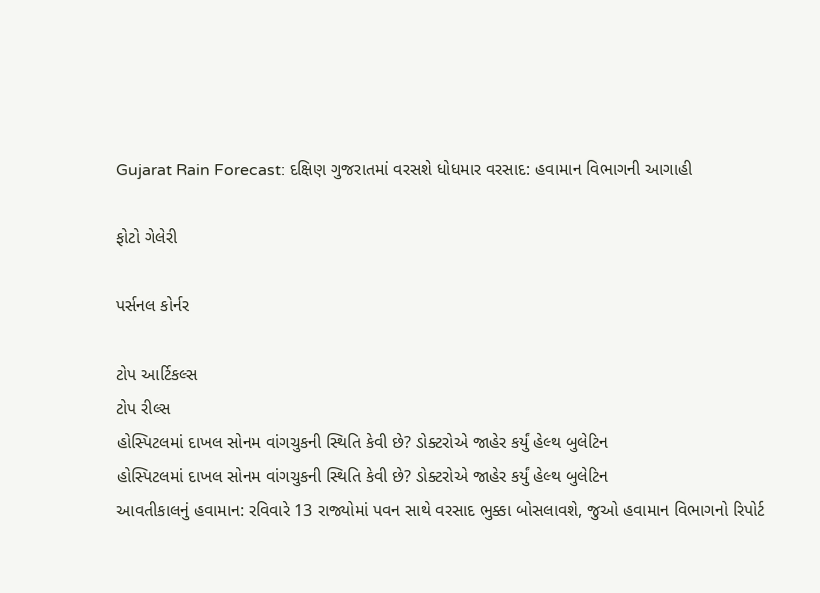Gujarat Rain Forecast: દક્ષિણ ગુજરાતમાં વરસશે ધોધમાર વરસાદ: હવામાન વિભાગની આગાહી

ફોટો ગેલેરી

પર્સનલ કોર્નર

ટોપ આર્ટિકલ્સ
ટોપ રીલ્સ
હોસ્પિટલમાં દાખલ સોનમ વાંગચુકની સ્થિતિ કેવી છે? ડોક્ટરોએ જાહેર કર્યું હેલ્થ બુલેટિન
હોસ્પિટલમાં દાખલ સોનમ વાંગચુકની સ્થિતિ કેવી છે? ડોક્ટરોએ જાહેર કર્યું હેલ્થ બુલેટિન
આવતીકાલનું હવામાન: રવિવારે 13 રાજ્યોમાં પવન સાથે વરસાદ ભુક્કા બોસલાવશે, જુઓ હવામાન વિભાગનો રિપોર્ટ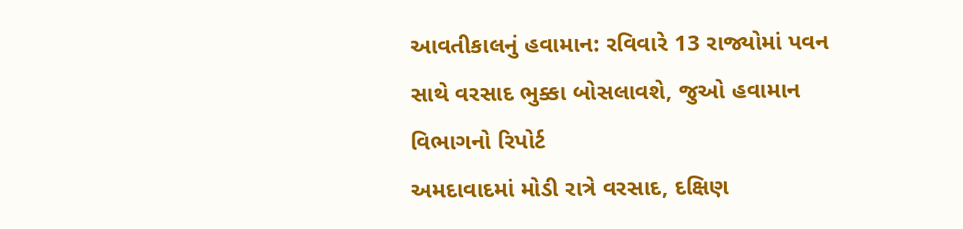આવતીકાલનું હવામાન: રવિવારે 13 રાજ્યોમાં પવન સાથે વરસાદ ભુક્કા બોસલાવશે, જુઓ હવામાન વિભાગનો રિપોર્ટ
અમદાવાદમાં મોડી રાત્રે વરસાદ, દક્ષિણ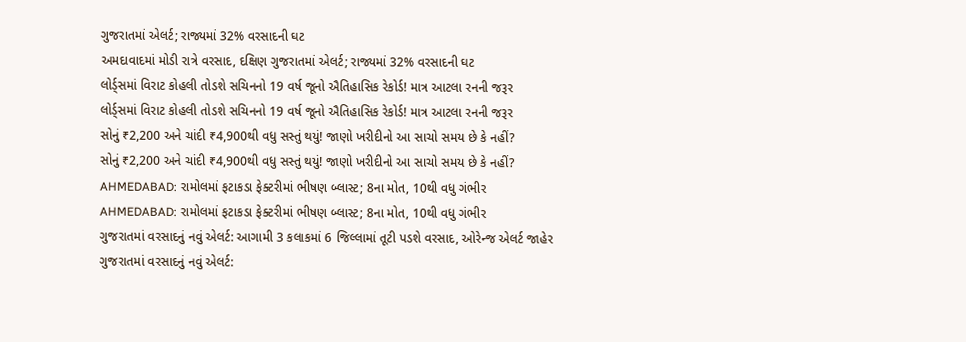ગુજરાતમાં એલર્ટ; રાજ્યમાં 32% વરસાદની ઘટ
અમદાવાદમાં મોડી રાત્રે વરસાદ, દક્ષિણ ગુજરાતમાં એલર્ટ; રાજ્યમાં 32% વરસાદની ઘટ
લોર્ડ્સમાં વિરાટ કોહલી તોડશે સચિનનો 19 વર્ષ જૂનો ઐતિહાસિક રેકોર્ડ! માત્ર આટલા રનની જરૂર
લોર્ડ્સમાં વિરાટ કોહલી તોડશે સચિનનો 19 વર્ષ જૂનો ઐતિહાસિક રેકોર્ડ! માત્ર આટલા રનની જરૂર
સોનું ₹2,200 અને ચાંદી ₹4,900થી વધુ સસ્તું થયું! જાણો ખરીદીનો આ સાચો સમય છે કે નહીં?
સોનું ₹2,200 અને ચાંદી ₹4,900થી વધુ સસ્તું થયું! જાણો ખરીદીનો આ સાચો સમય છે કે નહીં?
AHMEDABAD: રામોલમાં ફટાકડા ફેક્ટરીમાં ભીષણ બ્લાસ્ટ; 8ના મોત, 10થી વધુ ગંભીર
AHMEDABAD: રામોલમાં ફટાકડા ફેક્ટરીમાં ભીષણ બ્લાસ્ટ; 8ના મોત, 10થી વધુ ગંભીર
ગુજરાતમાં વરસાદનું નવું એલર્ટ: આગામી 3 કલાકમાં 6 જિલ્લામાં તૂટી પડશે વરસાદ, ઓરેન્જ એલર્ટ જાહેર
ગુજરાતમાં વરસાદનું નવું એલર્ટ: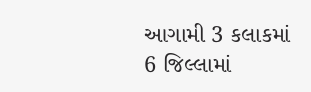આગામી 3 કલાકમાં 6 જિલ્લામાં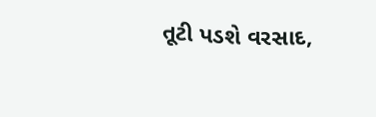તૂટી પડશે વરસાદ,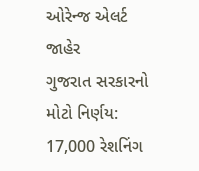ઓરેન્જ એલર્ટ જાહેર
ગુજરાત સરકારનો મોટો નિર્ણય: 17,000 રેશનિંગ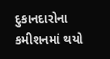દુકાનદારોના કમીશનમાં થયો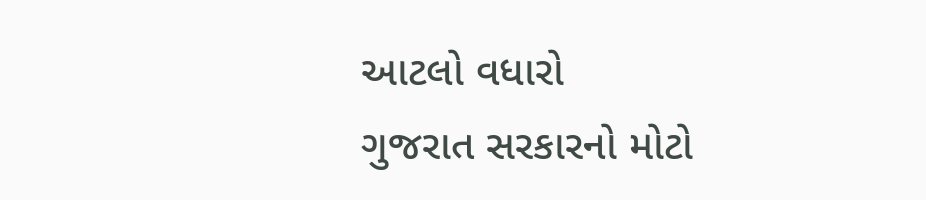આટલો વધારો
ગુજરાત સરકારનો મોટો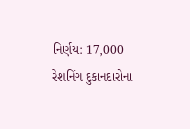નિર્ણય: 17,000 રેશનિંગ દુકાનદારોના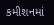કમીશનમાં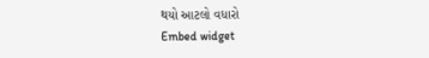થયો આટલો વધારો
Embed widget